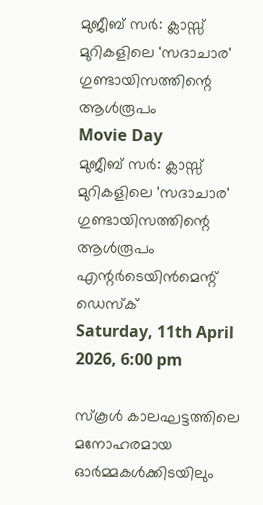മുജീബ് സര്‍: ക്ലാസ്സ് മുറികളിലെ 'സദാചാര' ഗുണ്ടായിസത്തിന്റെ ആള്‍രൂപം
Movie Day
മുജീബ് സര്‍: ക്ലാസ്സ് മുറികളിലെ 'സദാചാര' ഗുണ്ടായിസത്തിന്റെ ആള്‍രൂപം
എന്റര്‍ടെയിന്‍മെന്റ് ഡെസ്‌ക്
Saturday, 11th April 2026, 6:00 pm

സ്‌കൂള്‍ കാലഘട്ടത്തിലെ മനോഹരമായ ഓര്‍മ്മകള്‍ക്കിടയിലും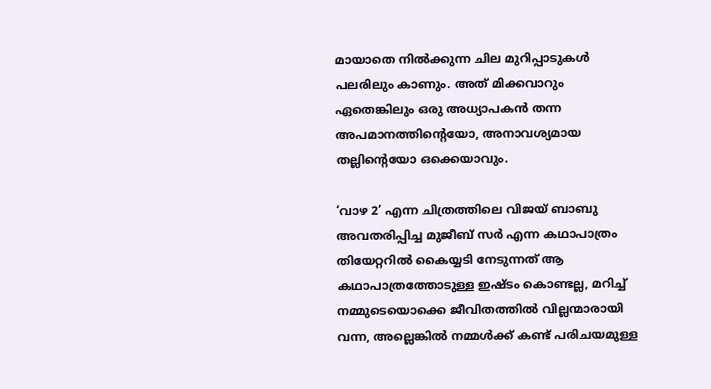മായാതെ നില്‍ക്കുന്ന ചില മുറിപ്പാടുകള്‍ പലരിലും കാണും. അത് മിക്കവാറും ഏതെങ്കിലും ഒരു അധ്യാപകന്‍ തന്ന അപമാനത്തിന്റെയോ, അനാവശ്യമായ തല്ലിന്റെയോ ഒക്കെയാവും.

‘വാഴ 2’ എന്ന ചിത്രത്തിലെ വിജയ് ബാബു അവതരിപ്പിച്ച മുജീബ് സര്‍ എന്ന കഥാപാത്രം തിയേറ്ററില്‍ കൈയ്യടി നേടുന്നത് ആ കഥാപാത്രത്തോടുള്ള ഇഷ്ടം കൊണ്ടല്ല, മറിച്ച് നമ്മുടെയൊക്കെ ജീവിതത്തില്‍ വില്ലന്മാരായി വന്ന, അല്ലെങ്കില്‍ നമ്മള്‍ക്ക് കണ്ട് പരിചയമുള്ള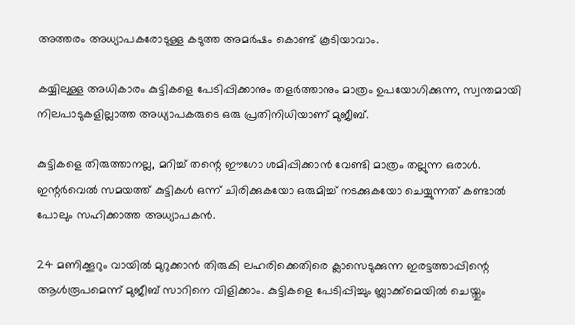അത്തരം അധ്യാപകരോടുള്ള കടുത്ത അമര്‍ഷം കൊണ്ട് കൂടിയാവാം.

കയ്യിലുള്ള അധികാരം കുട്ടികളെ പേടിപ്പിക്കാനും തളര്‍ത്താനും മാത്രം ഉപയോഗിക്കുന്ന, സ്വന്തമായി നിലപാടുകളില്ലാത്ത അധ്യാപകരുടെ ഒരു പ്രതിനിധിയാണ് മുജീബ്.

കുട്ടികളെ തിരുത്താനല്ല, മറിച്ച് തന്റെ ഈഗോ ശമിപ്പിക്കാന്‍ വേണ്ടി മാത്രം തല്ലുന്ന ഒരാള്‍. ഇന്റര്‍വെല്‍ സമയത്ത് കുട്ടികള്‍ ഒന്ന് ചിരിക്കുകയോ ഒരുമിച്ച് നടക്കുകയോ ചെയ്യുന്നത് കണ്ടാല്‍ പോലും സഹിക്കാത്ത അധ്യാപകന്‍.

24 മണിക്കൂറും വായില്‍ മുറുക്കാന്‍ തിരുകി ലഹരിക്കെതിരെ ക്ലാസെടുക്കുന്ന ഇരട്ടത്താപ്പിന്റെ ആള്‍രൂപമെന്ന് മുജീബ് സാറിനെ വിളിക്കാം. കുട്ടികളെ പേടിപ്പിച്ചും ബ്ലാക്ക്മെയില്‍ ചെയ്തും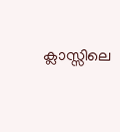ക്ലാസ്സിലെ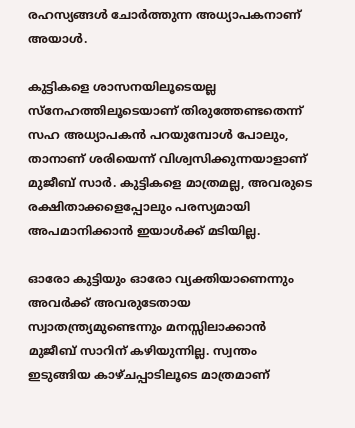രഹസ്യങ്ങള്‍ ചോര്‍ത്തുന്ന അധ്യാപകനാണ് അയാള്‍.

കുട്ടികളെ ശാസനയിലൂടെയല്ല സ്‌നേഹത്തിലൂടെയാണ് തിരുത്തേണ്ടതെന്ന് സഹ അധ്യാപകന്‍ പറയുമ്പോള്‍ പോലും, താനാണ് ശരിയെന്ന് വിശ്വസിക്കുന്നയാളാണ് മുജീബ് സാര്‍. കുട്ടികളെ മാത്രമല്ല, അവരുടെ രക്ഷിതാക്കളെപ്പോലും പരസ്യമായി അപമാനിക്കാന്‍ ഇയാള്‍ക്ക് മടിയില്ല.

ഓരോ കുട്ടിയും ഓരോ വ്യക്തിയാണെന്നും അവര്‍ക്ക് അവരുടേതായ സ്വാതന്ത്ര്യമുണ്ടെന്നും മനസ്സിലാക്കാന്‍ മുജീബ് സാറിന് കഴിയുന്നില്ല. സ്വന്തം ഇടുങ്ങിയ കാഴ്ചപ്പാടിലൂടെ മാത്രമാണ്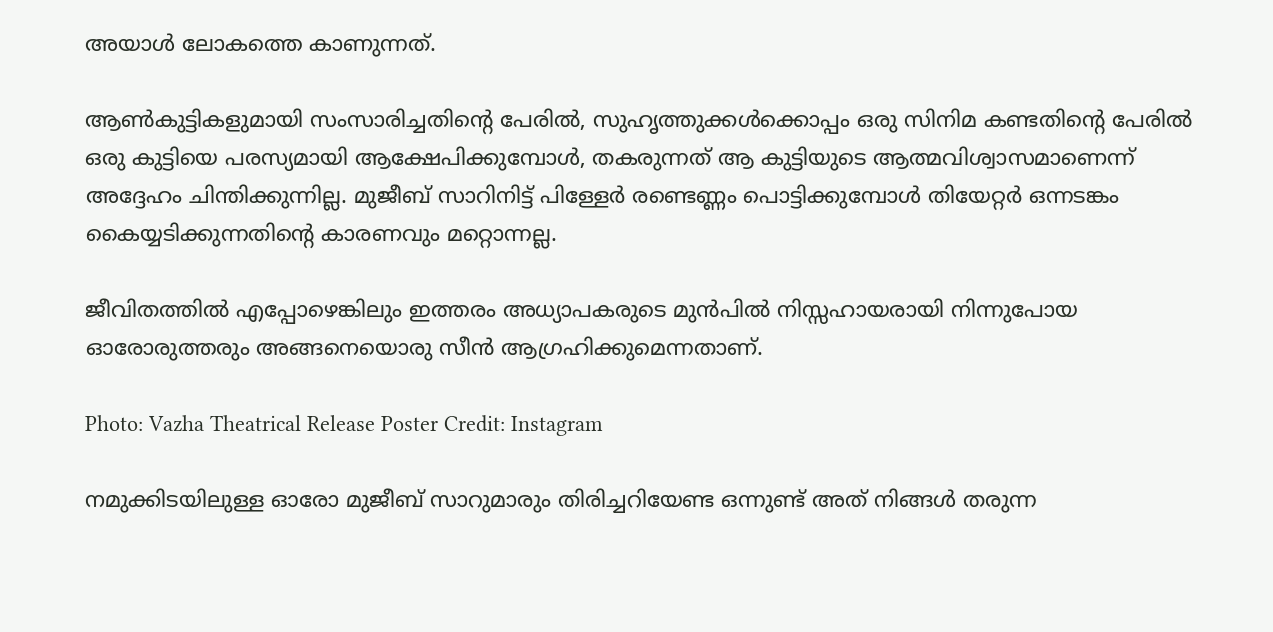അയാള്‍ ലോകത്തെ കാണുന്നത്.

ആണ്‍കുട്ടികളുമായി സംസാരിച്ചതിന്റെ പേരില്‍, സുഹൃത്തുക്കള്‍ക്കൊപ്പം ഒരു സിനിമ കണ്ടതിന്റെ പേരില്‍ ഒരു കുട്ടിയെ പരസ്യമായി ആക്ഷേപിക്കുമ്പോള്‍, തകരുന്നത് ആ കുട്ടിയുടെ ആത്മവിശ്വാസമാണെന്ന് അദ്ദേഹം ചിന്തിക്കുന്നില്ല. മുജീബ് സാറിനിട്ട് പിള്ളേര്‍ രണ്ടെണ്ണം പൊട്ടിക്കുമ്പോള്‍ തിയേറ്റര്‍ ഒന്നടങ്കം കൈയ്യടിക്കുന്നതിന്റെ കാരണവും മറ്റൊന്നല്ല.

ജീവിതത്തില്‍ എപ്പോഴെങ്കിലും ഇത്തരം അധ്യാപകരുടെ മുന്‍പില്‍ നിസ്സഹായരായി നിന്നുപോയ ഓരോരുത്തരും അങ്ങനെയൊരു സീന്‍ ആഗ്രഹിക്കുമെന്നതാണ്.

Photo: Vazha Theatrical Release Poster Credit: Instagram

നമുക്കിടയിലുള്ള ഓരോ മുജീബ് സാറുമാരും തിരിച്ചറിയേണ്ട ഒന്നുണ്ട് അത് നിങ്ങള്‍ തരുന്ന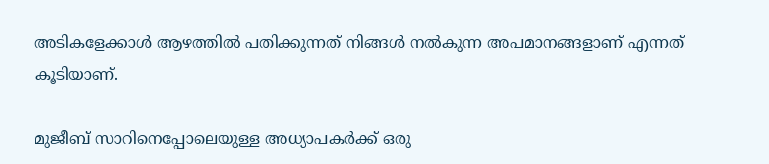അടികളേക്കാള്‍ ആഴത്തില്‍ പതിക്കുന്നത് നിങ്ങള്‍ നല്‍കുന്ന അപമാനങ്ങളാണ് എന്നത് കൂടിയാണ്.

മുജീബ് സാറിനെപ്പോലെയുള്ള അധ്യാപകര്‍ക്ക് ഒരു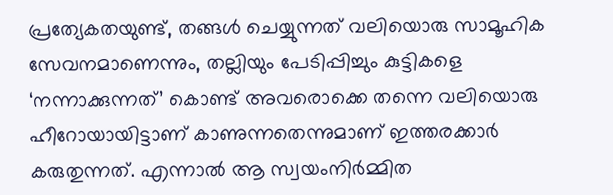പ്രത്യേകതയുണ്ട്, തങ്ങള്‍ ചെയ്യുന്നത് വലിയൊരു സാമൂഹിക സേവനമാണെന്നും, തല്ലിയും പേടിപ്പിച്ചും കുട്ടികളെ ‘നന്നാക്കുന്നത്’ കൊണ്ട് അവരൊക്കെ തന്നെ വലിയൊരു ഹീറോയായിട്ടാണ് കാണുന്നതെന്നുമാണ് ഇത്തരക്കാര്‍ കരുതുന്നത്. എന്നാല്‍ ആ സ്വയംനിര്‍മ്മിത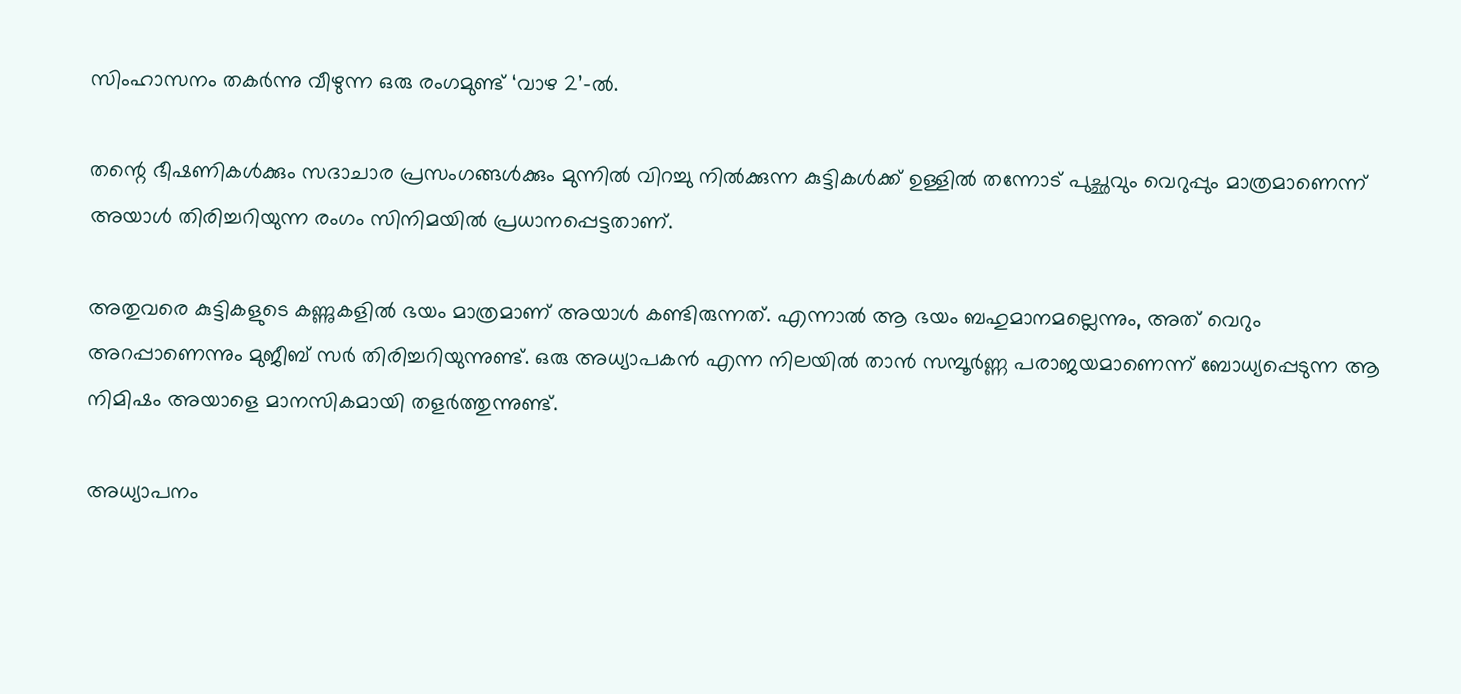സിംഹാസനം തകര്‍ന്നു വീഴുന്ന ഒരു രംഗമുണ്ട് ‘വാഴ 2’-ല്‍.

തന്റെ ഭീഷണികള്‍ക്കും സദാചാര പ്രസംഗങ്ങള്‍ക്കും മുന്നില്‍ വിറച്ചു നില്‍ക്കുന്ന കുട്ടികള്‍ക്ക് ഉള്ളില്‍ തന്നോട് പുച്ഛവും വെറുപ്പും മാത്രമാണെന്ന് അയാള്‍ തിരിച്ചറിയുന്ന രംഗം സിനിമയില്‍ പ്രധാനപ്പെട്ടതാണ്.

അതുവരെ കുട്ടികളുടെ കണ്ണുകളില്‍ ഭയം മാത്രമാണ് അയാള്‍ കണ്ടിരുന്നത്. എന്നാല്‍ ആ ഭയം ബഹുമാനമല്ലെന്നും, അത് വെറും അറപ്പാണെന്നും മുജീബ് സര്‍ തിരിച്ചറിയുന്നുണ്ട്. ഒരു അധ്യാപകന്‍ എന്ന നിലയില്‍ താന്‍ സമ്പൂര്‍ണ്ണ പരാജയമാണെന്ന് ബോധ്യപ്പെടുന്ന ആ നിമിഷം അയാളെ മാനസികമായി തളര്‍ത്തുന്നുണ്ട്.

അധ്യാപനം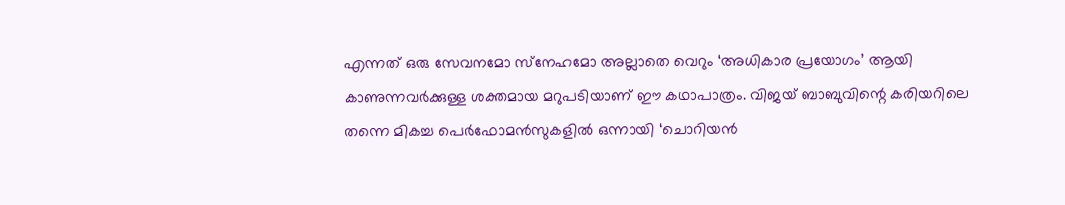എന്നത് ഒരു സേവനമോ സ്‌നേഹമോ അല്ലാതെ വെറും ‘അധികാര പ്രയോഗം’ ആയി കാണുന്നവര്‍ക്കുള്ള ശക്തമായ മറുപടിയാണ് ഈ കഥാപാത്രം. വിജയ് ബാബുവിന്റെ കരിയറിലെ തന്നെ മികച്ച പെര്‍ഫോമന്‍സുകളില്‍ ഒന്നായി ‘ചൊറിയന്‍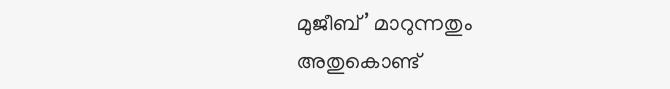മുജീബ്’ മാറുന്നതും അതുകൊണ്ട്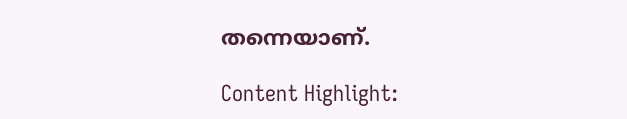തന്നെയാണ്.

Content Highlight: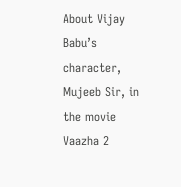About Vijay Babu’s character, Mujeeb Sir, in the movie Vaazha 2